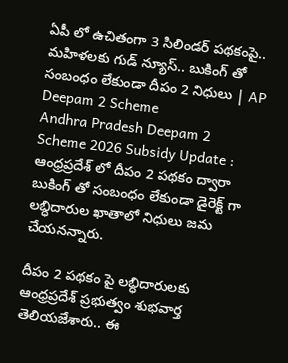ఏపీ లో ఉచితంగా 3 సిలిండర్ పథకంపై.. మహిళలకు గుడ్ న్యూస్.. బుకింగ్ తో సంబంధం లేకుండా దీపం 2 నిధులు | AP Deepam 2 Scheme
Andhra Pradesh Deepam 2 Scheme 2026 Subsidy Update : ఆంధ్రప్రదేశ్ లో దీపం 2 పథకం ద్వారా బుకింగ్ తో సంబంధం లేకుండా డైరెక్ట్ గా లబ్ధిదారుల ఖాతాలో నిధులు జమ చేయనన్నారు.

దీపం 2 పథకం పై లబ్ధిదారులకు ఆంధ్రప్రదేశ్ ప్రభుత్వం శుభవార్త తెలియజేశారు.. ఈ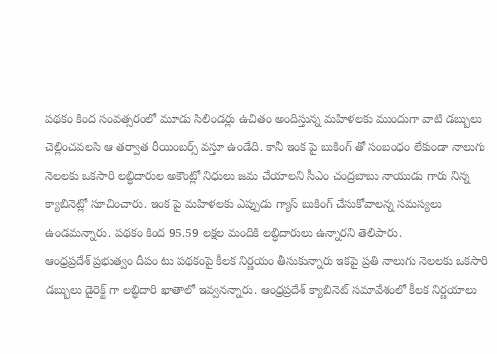పథకం కింద సంవత్సరంలో మూడు సిలిండర్లు ఉచితం అందిస్తున్న మహిళలకు ముందుగా వాటి డబ్బులు చెల్లించవలసి ఆ తర్వాత రీయింబర్స్ వస్తూ ఉండేది. కానీ ఇంక పై బుకింగ్ తో సంబంధం లేకుండా నాలుగు నెలలకు ఒకసారి లబ్ధిదారుల అకౌంట్లో నిధులు జమ చేయాలని సీఎం చంద్రబాబు నాయుడు గారు నిన్న క్యాబినెట్లో సూచించారు. ఇంక పై మహిళలకు ఎప్పుడు గ్యాస్ బుకింగ్ చేసుకోవాలన్న సమస్యలు ఉండమన్నారు. పథకం కింద 95.59 లక్షల మందికి లబ్ధిదారులు ఉన్నారని తెలిపారు.
ఆంధ్రప్రదేశ్ ప్రభుత్వం దీపం టు పథకంపై కీలక నిర్ణయం తీసుకున్నారు ఇకపై ప్రతి నాలుగు నెలలకు ఒకసారి డబ్బులు డైరెక్ట్ గా లబ్ధిదారి ఖాతాలో ఇవ్వనన్నారు. ఆంధ్రప్రదేశ్ క్యాబినెట్ సమావేశంలో కీలక నిర్ణయాలు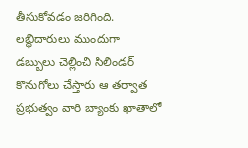తీసుకోవడం జరిగింది. లబ్ధిదారులు ముందుగా డబ్బులు చెల్లించి సిలిండర్ కొనుగోలు చేస్తారు ఆ తర్వాత ప్రభుత్వం వారి బ్యాంకు ఖాతాలో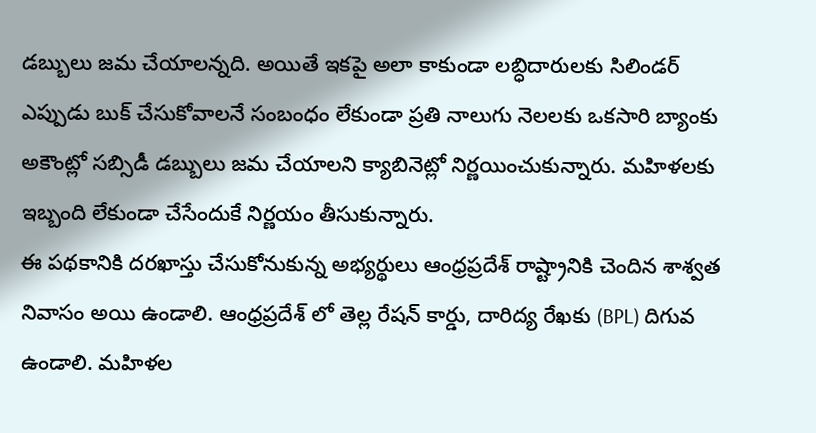డబ్బులు జమ చేయాలన్నది. అయితే ఇకపై అలా కాకుండా లబ్ధిదారులకు సిలిండర్ ఎప్పుడు బుక్ చేసుకోవాలనే సంబంధం లేకుండా ప్రతి నాలుగు నెలలకు ఒకసారి బ్యాంకు అకౌంట్లో సబ్సిడీ డబ్బులు జమ చేయాలని క్యాబినెట్లో నిర్ణయించుకున్నారు. మహిళలకు ఇబ్బంది లేకుండా చేసేందుకే నిర్ణయం తీసుకున్నారు.
ఈ పథకానికి దరఖాస్తు చేసుకోనుకున్న అభ్యర్థులు ఆంధ్రప్రదేశ్ రాష్ట్రానికి చెందిన శాశ్వత నివాసం అయి ఉండాలి. ఆంధ్రప్రదేశ్ లో తెల్ల రేషన్ కార్డు, దారిద్య రేఖకు (BPL) దిగువ ఉండాలి. మహిళల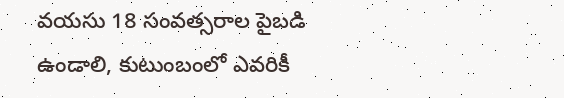వయసు 18 సంవత్సరాల పైబడి ఉండాలి, కుటుంబంలో ఎవరికీ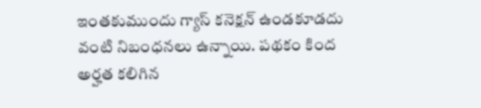ఇంతకుముందు గ్యాస్ కనెక్షన్ ఉండకూడదు వంటి నిబంధనలు ఉన్నాయి. పథకం కింద అర్హత కలిగిన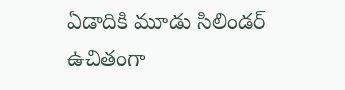ఏడాదికి మూడు సిలిండర్ ఉచితంగా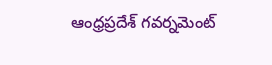ఆంధ్రప్రదేశ్ గవర్నమెంట్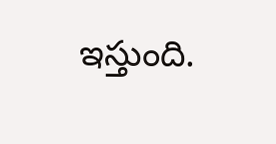ఇస్తుంది.